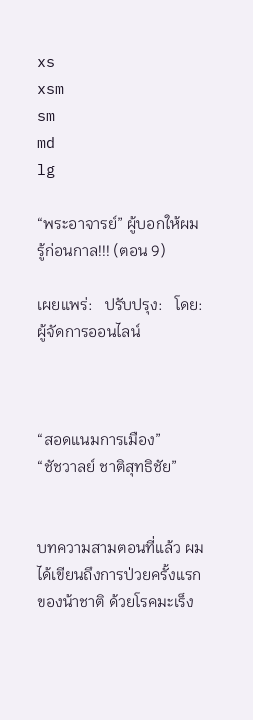xs
xsm
sm
md
lg

“พระอาจารย์” ผู้บอกให้ผมรู้ก่อนกาล!!! (ตอน 9)

เผยแพร่:   ปรับปรุง:   โดย: ผู้จัดการออนไลน์



“สอดแนมการเมือง”
“ชัชวาลย์ ชาติสุทธิชัย”


บทความสามตอนที่แล้ว ผมได้เขียนถึงการป่วยครั้งแรกของน้าชาติ ด้วยโรคมะเร็ง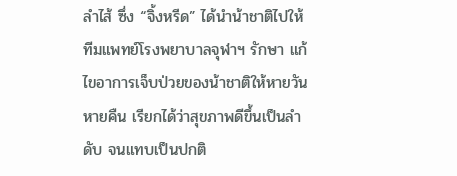ลำไส้ ซึ่ง “จิ้งหรีด” ได้นำน้าชาติไปให้ทีมแพทย์โรงพยาบาลจุฬาฯ รักษา แก้ไขอาการเจ็บป่วยของน้าชาติให้หายวันหายคืน เรียกได้ว่าสุขภาพดีขึ้นเป็นลำดับ จนแทบเป็นปกติ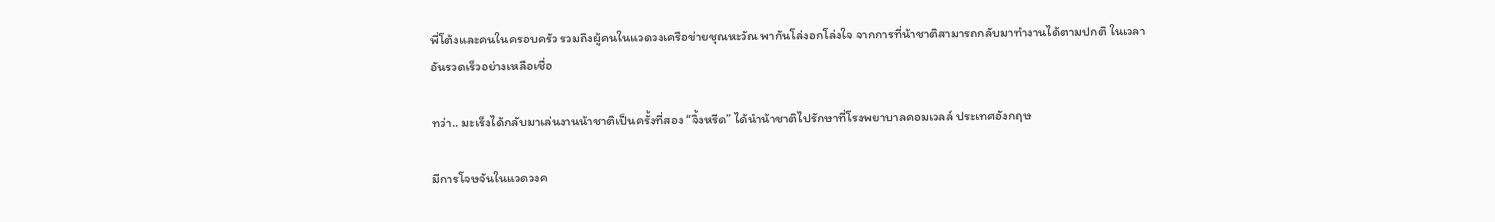พี่โต้งและคนในครอบครัว รวมถึงผู้คนในแวดวงเครือข่ายชุณหะวัณ พากันโล่งอกโล่งใจ จากการที่น้าชาติสามารถกลับมาทำงานได้ตามปกติ ในเวลาอันรวดเร็วอย่างเหลือเชื่อ

ทว่า.. มะเร็งได้กลับมาเล่นงานน้าชาติเป็นครั้งที่สอง “จิ้งหรีด” ได้นำน้าชาติไปรักษาที่โรงพยาบาลคอมเวลล์ ประเทศอังกฤษ

มีการโจษจันในแวดวงค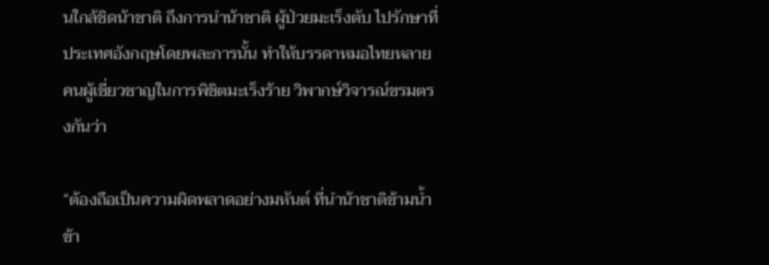นใกล้ชิดน้าชาติ ถึงการนำน้าชาติ ผู้ป่วยมะเร็งตับ ไปรักษาที่ประเทศอังกฤษโดยพละการนั้น ทำให้บรรดาหมอไทยหลายคนผู้เชี่ยวชาญในการพิชิตมะเร็งร้าย วิพากษ์วิจารณ์ขรมตรงกันว่า

“ต้องถือเป็นความผิดพลาดอย่างมหันต์ ที่นำน้าชาติข้ามน้ำข้า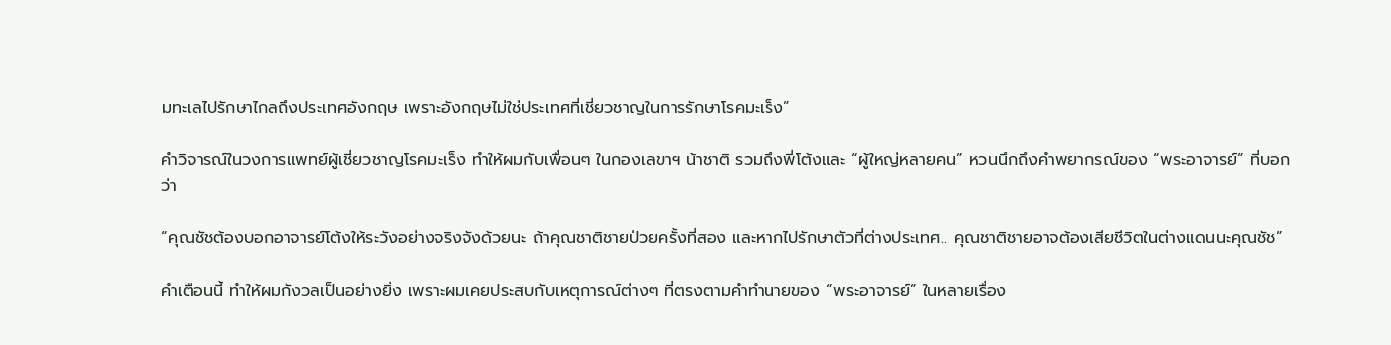มทะเลไปรักษาไกลถึงประเทศอังกฤษ เพราะอังกฤษไม่ใช่ประเทศที่เชี่ยวชาญในการรักษาโรคมะเร็ง”

คำวิจารณ์ในวงการแพทย์ผู้เชี่ยวชาญโรคมะเร็ง ทำให้ผมกับเพื่อนๆ ในกองเลขาฯ น้าชาติ รวมถึงพี่โต้งและ “ผู้ใหญ่หลายคน” หวนนึกถึงคำพยากรณ์ของ “พระอาจารย์” ที่บอกว่า

“คุณชัชต้องบอกอาจารย์โต้งให้ระวังอย่างจริงจังด้วยนะ ถ้าคุณชาติชายป่วยครั้งที่สอง และหากไปรักษาตัวที่ต่างประเทศ.. คุณชาติชายอาจต้องเสียชีวิตในต่างแดนนะคุณชัช”

คำเตือนนี้ ทำให้ผมกังวลเป็นอย่างยิ่ง เพราะผมเคยประสบกับเหตุการณ์ต่างๆ ที่ตรงตามคำทำนายของ “พระอาจารย์” ในหลายเรื่อง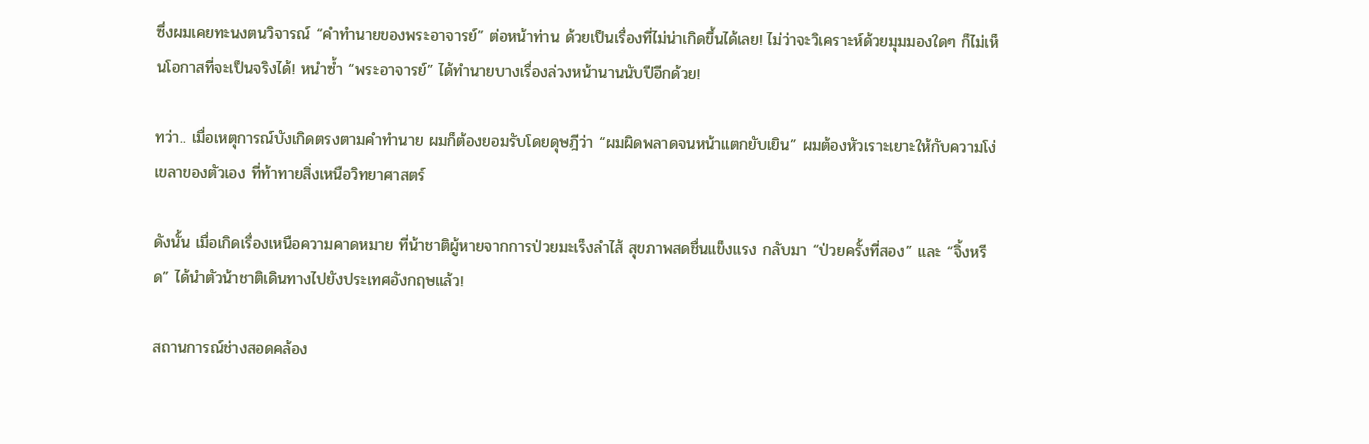ซึ่งผมเคยทะนงตนวิจารณ์ “คำทำนายของพระอาจารย์” ต่อหน้าท่าน ด้วยเป็นเรื่องที่ไม่น่าเกิดขึ้นได้เลย! ไม่ว่าจะวิเคราะห์ด้วยมุมมองใดๆ ก็ไม่เห็นโอกาสที่จะเป็นจริงได้! หนำซ้ำ “พระอาจารย์” ได้ทำนายบางเรื่องล่วงหน้านานนับปีอีกด้วย!

ทว่า.. เมื่อเหตุการณ์บังเกิดตรงตามคำทำนาย ผมก็ต้องยอมรับโดยดุษฎีว่า “ผมผิดพลาดจนหน้าแตกยับเยิน” ผมต้องหัวเราะเยาะให้กับความโง่เขลาของตัวเอง ที่ท้าทายสิ่งเหนือวิทยาศาสตร์

ดังนั้น เมื่อเกิดเรื่องเหนือความคาดหมาย ที่น้าชาติผู้หายจากการป่วยมะเร็งลำไส้ สุขภาพสดชื่นแข็งแรง กลับมา “ป่วยครั้งที่สอง” และ “จิ้งหรีด” ได้นำตัวน้าชาติเดินทางไปยังประเทศอังกฤษแล้ว!

สถานการณ์ช่างสอดคล้อง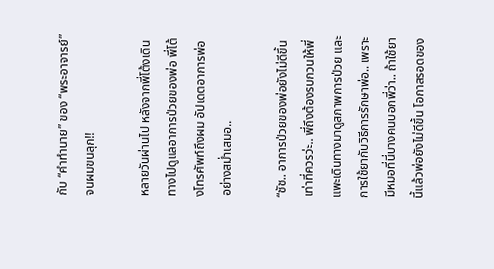กับ “คำทำนาย” ของ “พระอาจารย์” จนผมขนลุก!!

หลายวันผ่านไป หลังจากพี่โต้งเดินทางไปดูแลอาการป่วยของพ่อ พี่โต้งโทรศัพท์ถึงผม อัปเดตอาการพ่ออย่างสม่ำเสมอ..

“ชัช.. อาการป่วยของพ่อยังไม่ดีขึ้นเท่าที่ควรว่ะ.. พี่ถึงต้องรบกวนให้พี่แพะเดินทางมาดูสภาพการป่วย และการใช้ยากับวิธีการรักษาพ่อ.. เพราะมีหมอที่นี่บางคนบอกพี่ว่า.. ถ้าใช้ยานี้แล้วพ่อยังไม่ดีขึ้น โอกาสรอดของ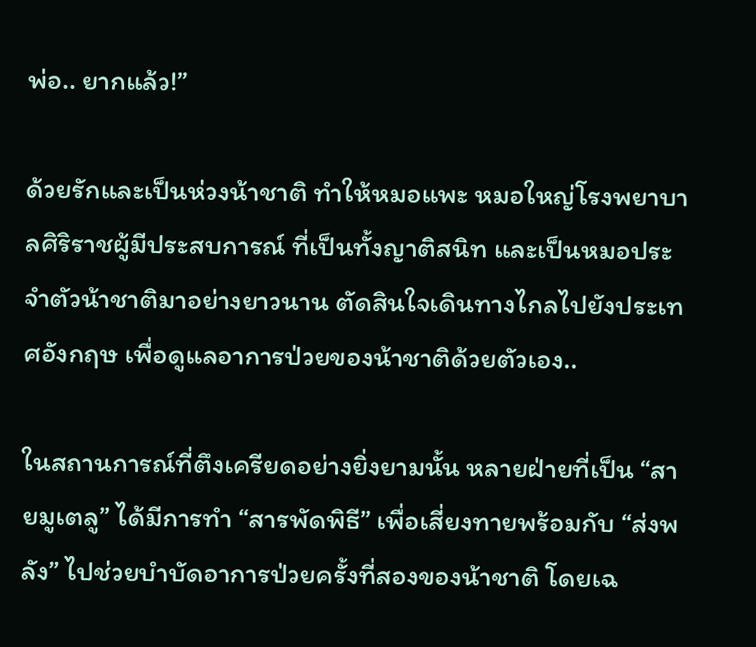พ่อ.. ยากแล้ว!”

ด้วยรักและเป็นห่วงน้าชาติ ทำให้หมอแพะ หมอใหญ่โรงพยาบาลศิริราชผู้มีประสบการณ์ ที่เป็นทั้งญาติสนิท และเป็นหมอประจำตัวน้าชาติมาอย่างยาวนาน ตัดสินใจเดินทางไกลไปยังประเทศอังกฤษ เพื่อดูแลอาการป่วยของน้าชาติด้วยตัวเอง..

ในสถานการณ์ที่ตึงเครียดอย่างยิ่งยามนั้น หลายฝ่ายที่เป็น “สายมูเตลู” ได้มีการทำ “สารพัดพิธี” เพื่อเสี่ยงทายพร้อมกับ “ส่งพลัง” ไปช่วยบำบัดอาการป่วยครั้งที่สองของน้าชาติ โดยเฉ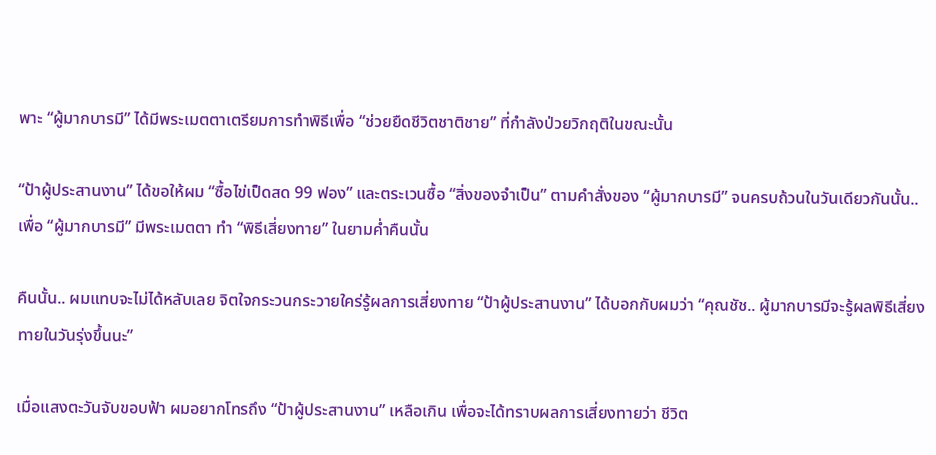พาะ “ผู้มากบารมี” ได้มีพระเมตตาเตรียมการทำพิธีเพื่อ “ช่วยยืดชีวิตชาติชาย” ที่กำลังป่วยวิกฤติในขณะนั้น

“ป้าผู้ประสานงาน” ได้ขอให้ผม “ซื้อไข่เป็ดสด 99 ฟอง” และตระเวนซื้อ “สิ่งของจำเป็น” ตามคำสั่งของ “ผู้มากบารมี” จนครบถ้วนในวันเดียวกันนั้น.. เพื่อ “ผู้มากบารมี” มีพระเมตตา ทำ “พิธีเสี่ยงทาย” ในยามค่ำคืนนั้น

คืนนั้น.. ผมแทบจะไม่ได้หลับเลย จิตใจกระวนกระวายใคร่รู้ผลการเสี่ยงทาย “ป้าผู้ประสานงาน” ได้บอกกับผมว่า “คุณชัช.. ผู้มากบารมีจะรู้ผลพิธีเสี่ยงทายในวันรุ่งขึ้นนะ”

เมื่อแสงตะวันจับขอบฟ้า ผมอยากโทรถึง “ป้าผู้ประสานงาน” เหลือเกิน เพื่อจะได้ทราบผลการเสี่ยงทายว่า ชีวิต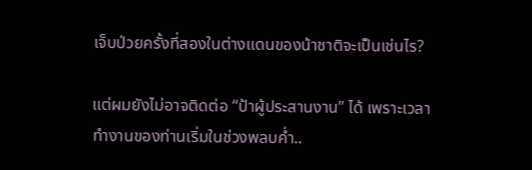เจ็บป่วยครั้งที่สองในต่างแดนของน้าชาติจะเป็นเช่นไร?

แต่ผมยังไม่อาจติดต่อ “ป้าผู้ประสานงาน” ได้ เพราะเวลาทำงานของท่านเริ่มในช่วงพลบค่ำ..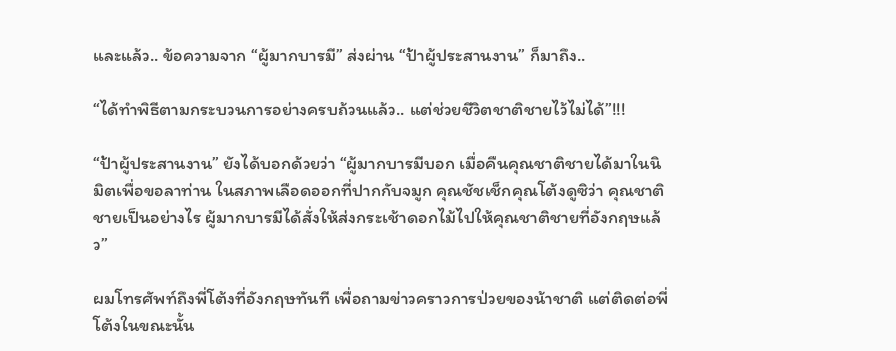และแล้ว.. ข้อความจาก “ผู้มากบารมี” ส่งผ่าน “ป้าผู้ประสานงาน” ก็มาถึง..

“ได้ทำพิธีตามกระบวนการอย่างครบถ้วนแล้ว.. แต่ช่วยชีวิตชาติชายไว้ไม่ได้”!!!

“ป้าผู้ประสานงาน” ยังได้บอกด้วยว่า “ผู้มากบารมีบอก เมื่อคืนคุณชาติชายได้มาในนิมิตเพื่อขอลาท่าน ในสภาพเลือดออกที่ปากกับจมูก คุณชัชเช็กคุณโต้งดูซิว่า คุณชาติชายเป็นอย่างไร ผู้มากบารมีได้สั่งให้ส่งกระเช้าดอกไม้ไปให้คุณชาติชายที่อังกฤษแล้ว”

ผมโทรศัพท์ถึงพี่โต้งที่อังกฤษทันที เพื่อถามข่าวคราวการป่วยของน้าชาติ แต่ติดต่อพี่โต้งในขณะนั้น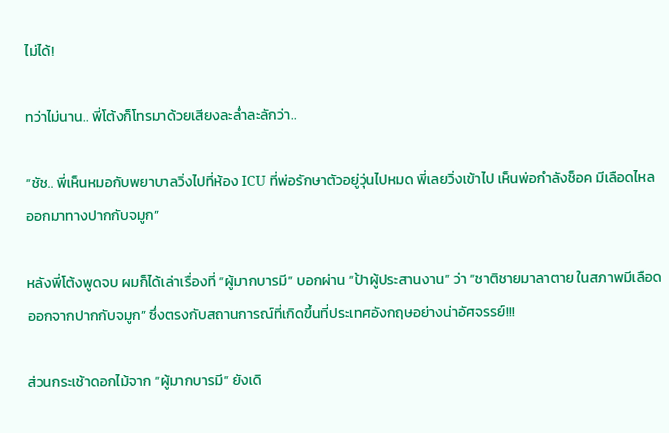ไม่ได้!

ทว่าไม่นาน.. พี่โต้งก็โทรมาด้วยเสียงละล่ำละลักว่า..

“ชัช.. พี่เห็นหมอกับพยาบาลวิ่งไปที่ห้อง ICU ที่พ่อรักษาตัวอยู่วุ่นไปหมด พี่เลยวิ่งเข้าไป เห็นพ่อกำลังช็อค มีเลือดไหลออกมาทางปากกับจมูก”

หลังพี่โต้งพูดจบ ผมก็ได้เล่าเรื่องที่ “ผู้มากบารมี” บอกผ่าน “ป้าผู้ประสานงาน” ว่า “ชาติชายมาลาตาย ในสภาพมีเลือดออกจากปากกับจมูก” ซึ่งตรงกับสถานการณ์ที่เกิดขึ้นที่ประเทศอังกฤษอย่างน่าอัศจรรย์!!!

ส่วนกระเช้าดอกไม้จาก “ผู้มากบารมี” ยังเดิ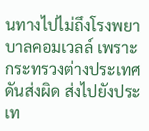นทางไปไม่ถึงโรงพยาบาลคอมเวลล์ เพราะกระทรวงต่างประเทศดันส่งผิด ส่งไปยังประเท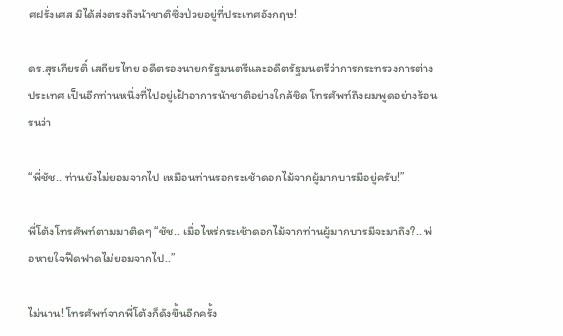ศฝรั่งเศส มิได้ส่งตรงถึงน้าชาติซึ่งป่วยอยู่ที่ประเทศอังกฤษ!

ดร.สุรเกียรติ์ เสถียรไทย อดีตรองนายกรัฐมนตรีและอดีตรัฐมนตรีว่าการกระทรวงการต่างประเทศ เป็นอีกท่านหนึ่งที่ไปอยู่เฝ้าอาการน้าชาติอย่างใกล้ชิด โทรศัพท์ถึงผมพูดอย่างร้อนรนว่า

“พี่ชัช.. ท่านยังไม่ยอมจากไป เหมือนท่านรอกระเช้าดอกไม้จากผู้มากบารมีอยู่ครับ!”

พี่โต้งโทรศัพท์ตามมาติดๆ “ชัช.. เมื่อไหร่กระเช้าดอกไม้จากท่านผู้มากบารมีจะมาถึง?.. พ่อหายใจฟืดฟาดไม่ยอมจากไป..”

ไม่นาน! โทรศัพท์จากพี่โต้งก็ดังขึ้นอีกครั้ง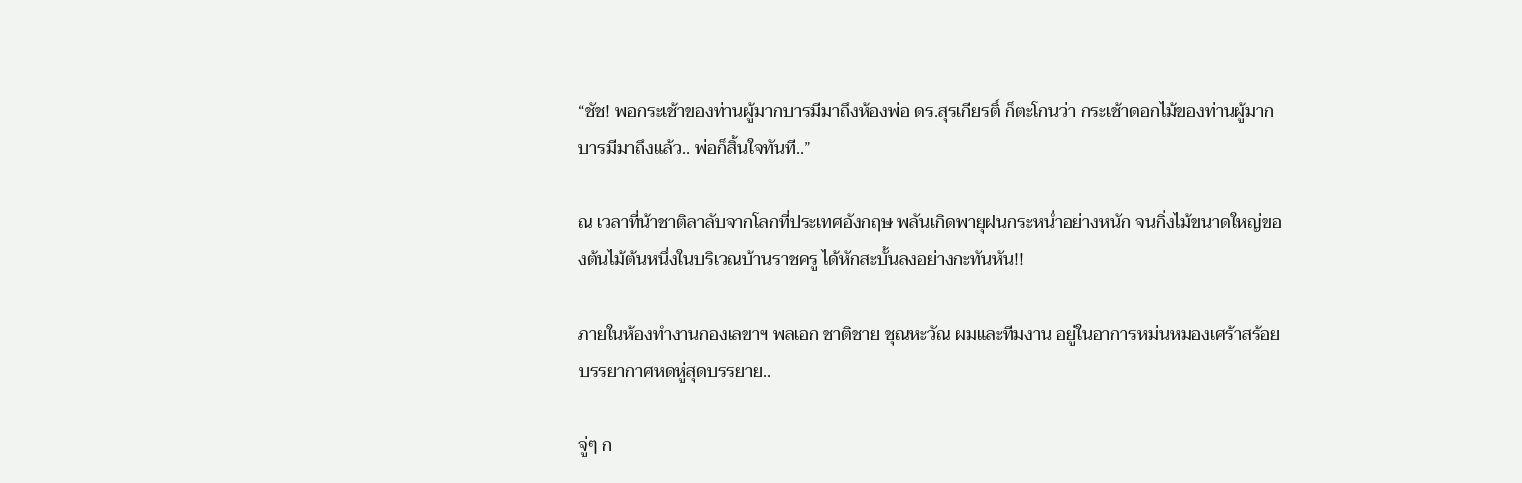“ชัช! พอกระเช้าของท่านผู้มากบารมีมาถึงห้องพ่อ ดร.สุรเกียรติ์ ก็ตะโกนว่า กระเช้าดอกไม้ของท่านผู้มากบารมีมาถึงแล้ว.. พ่อก็สิ้นใจทันที..”

ณ เวลาที่น้าชาติลาลับจากโลกที่ประเทศอังกฤษ พลันเกิดพายุฝนกระหน่ำอย่างหนัก จนกิ่งไม้ขนาดใหญ่ของต้นไม้ต้นหนึ่งในบริเวณบ้านราชครู ได้หักสะบั้นลงอย่างกะทันหัน!!

ภายในห้องทำงานกองเลขาฯ พลเอก ชาติชาย ชุณหะวัณ ผมและทีมงาน อยู่ในอาการหม่นหมองเศร้าสร้อย บรรยากาศหดหู่สุดบรรยาย..

จู่ๆ ก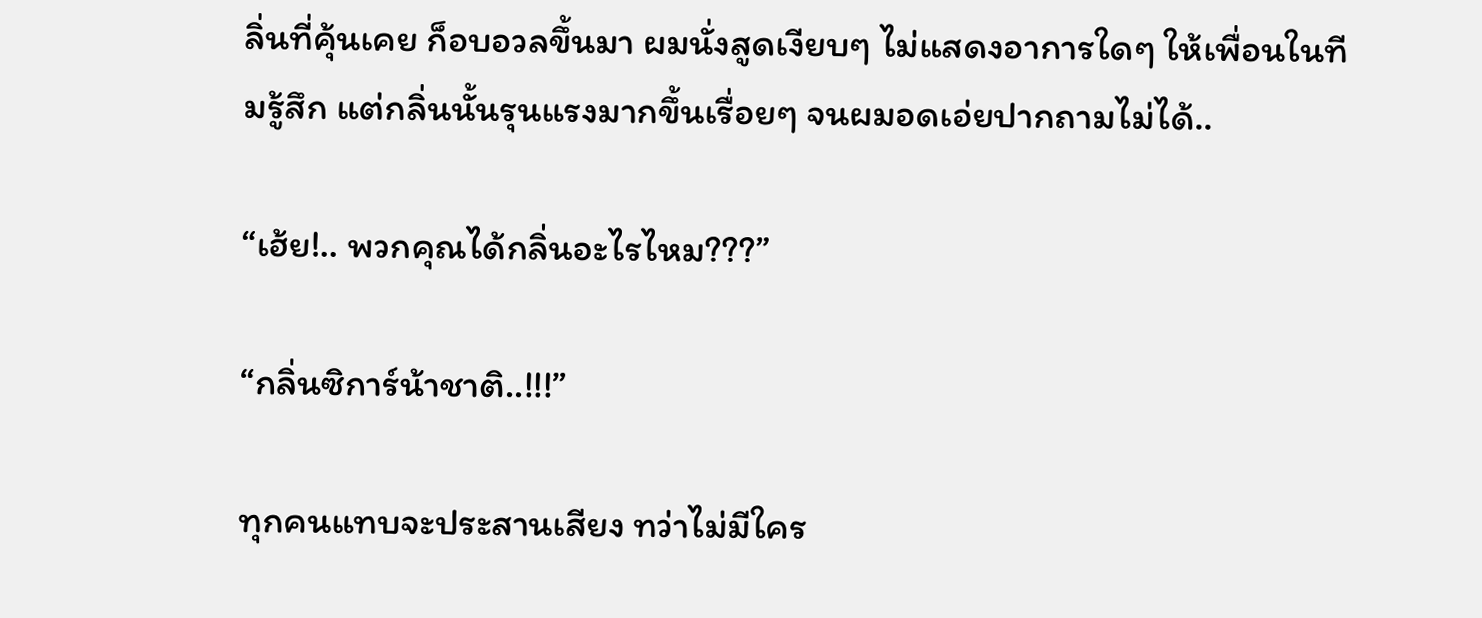ลิ่นที่คุ้นเคย ก็อบอวลขึ้นมา ผมนั่งสูดเงียบๆ ไม่แสดงอาการใดๆ ให้เพื่อนในทีมรู้สึก แต่กลิ่นนั้นรุนแรงมากขึ้นเรื่อยๆ จนผมอดเอ่ยปากถามไม่ได้..

“เฮ้ย!.. พวกคุณได้กลิ่นอะไรไหม???”

“กลิ่นซิการ์น้าชาติ..!!!”

ทุกคนแทบจะประสานเสียง ทว่าไม่มีใคร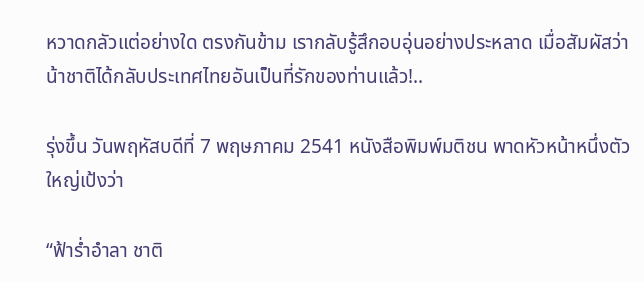หวาดกลัวแต่อย่างใด ตรงกันข้าม เรากลับรู้สึกอบอุ่นอย่างประหลาด เมื่อสัมผัสว่า น้าชาติได้กลับประเทศไทยอันเป็นที่รักของท่านแล้ว!..

รุ่งขึ้น วันพฤหัสบดีที่ 7 พฤษภาคม 2541 หนังสือพิมพ์มติชน พาดหัวหน้าหนึ่งตัวใหญ่เป้งว่า

“ฟ้าร่ำอำลา ชาติ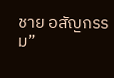ชาย อสัญกรรม”